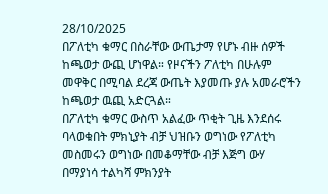28/10/2025
በፖለቲካ ቁማር በስራቸው ውጤታማ የሆኑ ብዙ ሰዎች ከጫወታ ውጪ ሆነዋል። የዞናችን ፖለቲካ በሁሉም መዋቅር በሚባል ደረጃ ውጤት እያመጡ ያሉ አመራሮችን ከጫወታ ዉጪ አድርጓል።
በፖለቲካ ቁማር ውስጥ አልፈው ጥቂት ጊዜ እንደሰሩ ባላወቁበት ምክኒያት ብቻ ህዝቡን ወግነው የፖለቲካ መስመሩን ወግነው በመቆማቸው ብቻ እጅግ ውሃ በማያነሳ ተልካሻ ምክንያት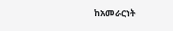ከአመራርነት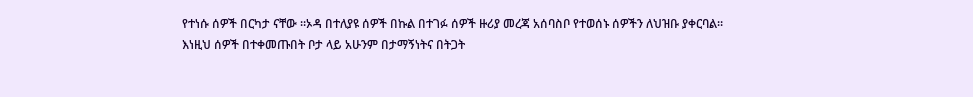የተነሱ ሰዎች በርካታ ናቸው ።ኦዳ በተለያዩ ሰዎች በኩል በተገፉ ሰዎች ዙሪያ መረጃ አሰባስቦ የተወሰኑ ሰዎችን ለህዝቡ ያቀርባል።
እነዚህ ሰዎች በተቀመጡበት ቦታ ላይ አሁንም በታማኝነትና በትጋት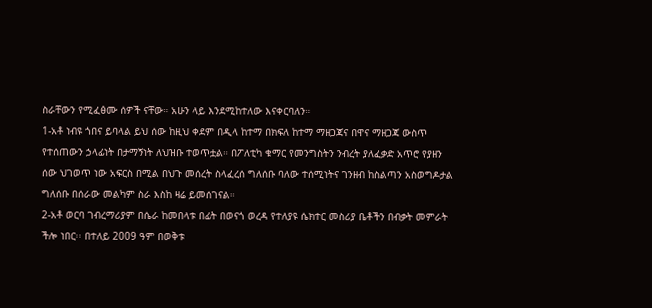ስራቸውን የሚፈፅሙ ሰዎች ናቸው። አሁን ላይ እንደሚከተለው እናቀርባለን።
1-አቶ ነብዩ ጎበና ይባላል ይህ ሰው ከዚህ ቀደም በዲላ ከተማ በክፍለ ከተማ ማዘጋጃና በዋና ማዘጋጃ ውስጥ የተሰጠውን ኃላፊነት በታማኝነት ለህዝቡ ተወጥቷል። በፖለቲካ ቁማር የመንግስትን ንብረት ያለፈቃድ አጥሮ የያዘን ሰው ህገወጥ ነው አፍርስ በሚል በህጉ መሰረት ስላፈረሰ ግለሰቡ ባለው ተሰሚነትና ገንዘብ ከስልጣን አስወግዶታል ግለሰቡ በሰራው መልካም ስራ እስከ ዛሬ ይመሰገናል።
2-አቶ ወርባ ገብረማሪያም በሴራ ከመበላቱ በፊት በወናጎ ወረዳ የተለያዩ ሴክተር መስሪያ ቤቶችን በብቃት መምራት ችሎ ነበር፡፡ በተለይ 2009 ዓም በወቅቱ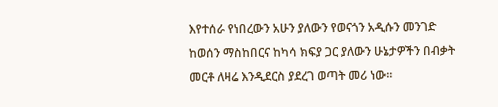እየተሰራ የነበረውን አሁን ያለውን የወናጎን አዲሱን መንገድ ከወሰን ማስከበርና ከካሳ ክፍያ ጋር ያለውን ሁኔታዎችን በብቃት መርቶ ለዛሬ እንዲደርስ ያደረገ ወጣት መሪ ነው፡፡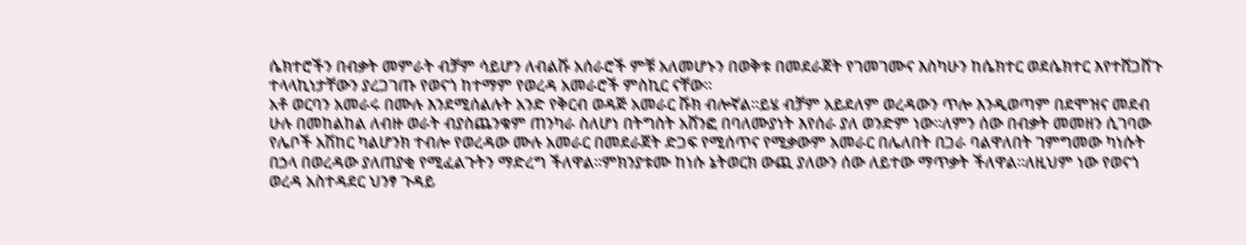ሴክተሮችን በብቃት መምራት ብቻም ሳይሆን ለብልሹ አሰራሮች ምቹ አለመሆኑን በወቅቱ በመደራጀት የገመገሙና እስካሁን ከሴክተር ወደሴክተር እየተሸጋሸጉ ተላላኪነታቸውን ያረጋገጡ የወናጎ ከተማም የወረዳ አመራሮች ምስኪር ናቸው፡፡
አቶ ወርባን አመራሩ በሙሉ እንደሚሰልሉት አንድ የቅርብ ወዳጅ አመራር ሹክ ብሎኛል፡፡ይሄ ብቻም አይደለም ወረዳውን ጥሎ እንዲወጣም በደሞዝና መደብ ሁሉ በመከልከል ለብዙ ወራት ብያስጨንቁም ጠንካራ ስለሆነ በትግስት አሸንፎ በባለሙያነት እየሰራ ያለ ወንድም ነው፡፡ለምን ሰው በብቃት መመዘን ሲገባው የሌቦች አሽከር ካልሆንክ ተብሎ የወረዳው ሙሉ አመራር በመደራጀት ድጋፍ የሚሰጥና የሚቃውም አመራር በሌለበት በጋራ ባልዋለበት ገምግመው ካነሱት በኃላ በወረዳው ያለጠያቂ የሚፈልጉትን ማድረግ ችለዋል፡፡ምክንያቱሙ ከነሱ ኔትወርክ ውጪ ያለውን ሰው ለይተው ማጥቃት ችለዋል፡፡ለዚህም ነው የወናጎ ወረዳ አስተዳደር ህንፃ ጉዳይ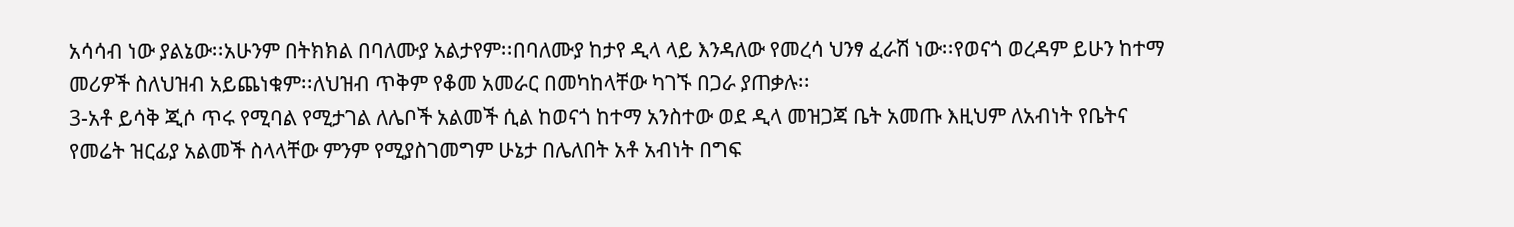አሳሳብ ነው ያልኔው፡፡አሁንም በትክክል በባለሙያ አልታየም፡፡በባለሙያ ከታየ ዲላ ላይ እንዳለው የመረሳ ህንፃ ፈራሽ ነው፡፡የወናጎ ወረዳም ይሁን ከተማ መሪዎች ስለህዝብ አይጨነቁም፡፡ለህዝብ ጥቅም የቆመ አመራር በመካከላቸው ካገኙ በጋራ ያጠቃሉ፡፡
3-አቶ ይሳቅ ጂሶ ጥሩ የሚባል የሚታገል ለሌቦች አልመች ሲል ከወናጎ ከተማ አንስተው ወደ ዲላ መዝጋጃ ቤት አመጡ እዚህም ለአብነት የቤትና የመሬት ዝርፊያ አልመች ስላላቸው ምንም የሚያስገመግም ሁኔታ በሌለበት አቶ አብነት በግፍ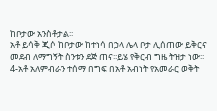ከቦታው አንስቶታል፡፡
አቶ ይሳቅ ጂሶ ከቦታው ከተነሳ በኃላ ሌላ ቦታ ሊሰጠው ይቅርና መደብ ለማግኝት ስንቱን ደጅ ጠና፡፡ይሄ የቅርብ ግዜ ትዝታ ነው፡፡
4-አቶ አለምብራን ተሰማ በግፍ በአቶ አብነት የአመራር ወቅት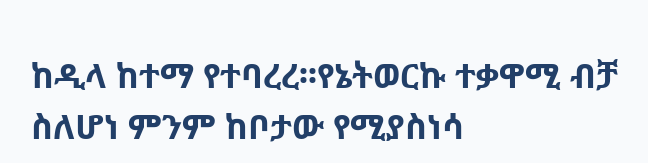ከዲላ ከተማ የተባረረ፡፡የኔትወርኩ ተቃዋሚ ብቻ ስለሆነ ምንም ከቦታው የሚያስነሳ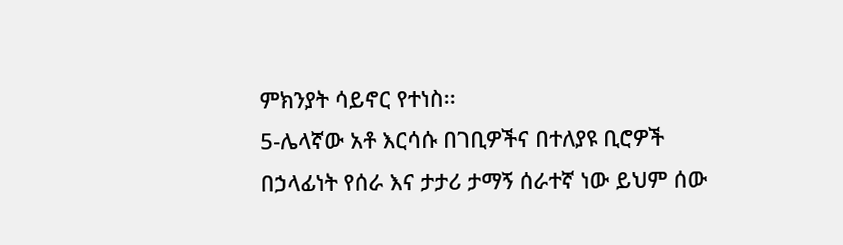ምክንያት ሳይኖር የተነስ፡፡
5-ሌላኛው አቶ እርሳሱ በገቢዎችና በተለያዩ ቢሮዎች በኃላፊነት የሰራ እና ታታሪ ታማኝ ሰራተኛ ነው ይህም ሰው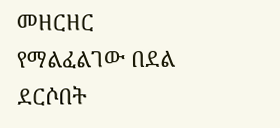መዘርዘር የማልፈልገው በደል ደርሶበት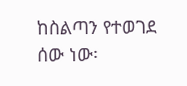ከስልጣን የተወገደ ሰው ነው፡